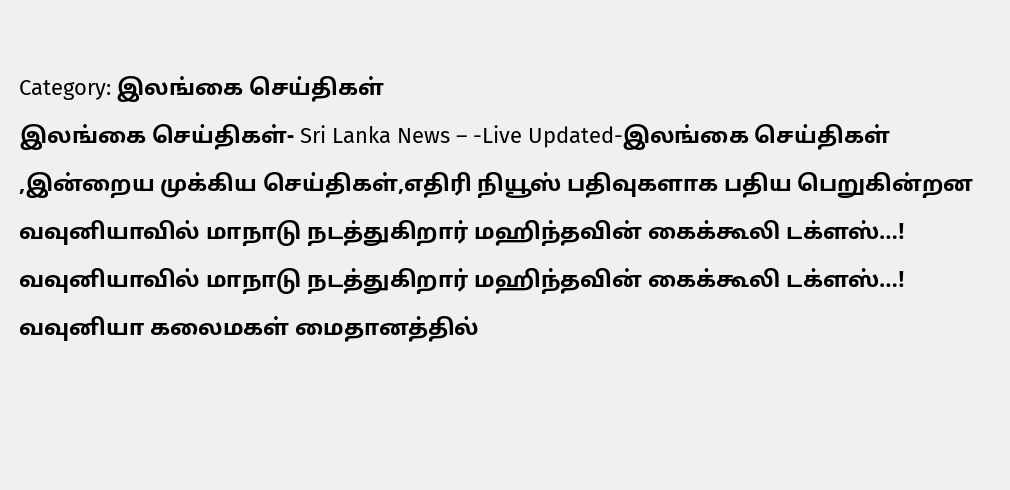Category: இலங்கை செய்திகள்
இலங்கை செய்திகள்- Sri Lanka News – -Live Updated-இலங்கை செய்திகள் ,இன்றைய முக்கிய செய்திகள்,எதிரி நியூஸ் பதிவுகளாக பதிய பெறுகின்றன
வவுனியாவில் மாநாடு நடத்துகிறார் மஹிந்தவின் கைக்கூலி டக்ளஸ்…!
வவுனியாவில் மாநாடு நடத்துகிறார் மஹிந்தவின் கைக்கூலி டக்ளஸ்…!
வவுனியா கலைமகள் மைதானத்தில்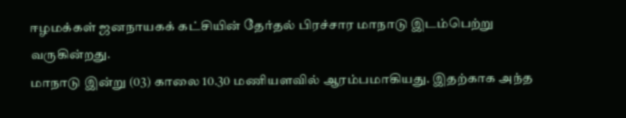ஈழமக்கள் ஜனநாயகக் கட்சியின் தேர்தல் பிரச்சார மாநாடு இடம்பெற்று வருகின்றது.
மாநாடு இன்று (03) காலை 10.30 மணியளவில் ஆரம்பமாகியது. இதற்காக அந்த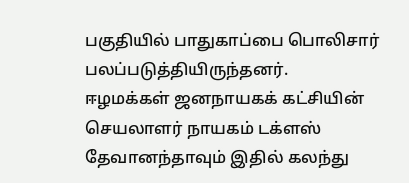பகுதியில் பாதுகாப்பை பொலிசார் பலப்படுத்தியிருந்தனர்.
ஈழமக்கள் ஜனநாயகக் கட்சியின் செயலாளர் நாயகம் டக்ளஸ் தேவானந்தாவும் இதில் கலந்து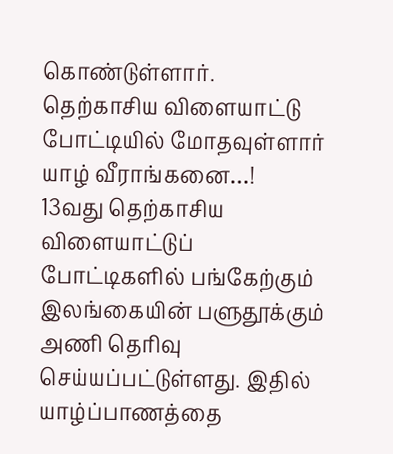கொண்டுள்ளார்.
தெற்காசிய விளையாட்டு போட்டியில் மோதவுள்ளார் யாழ் வீராங்கனை…!
13வது தெற்காசிய விளையாட்டுப் போட்டிகளில் பங்கேற்கும் இலங்கையின் பளுதூக்கும் அணி தெரிவு செய்யப்பட்டுள்ளது. இதில் யாழ்ப்பாணத்தை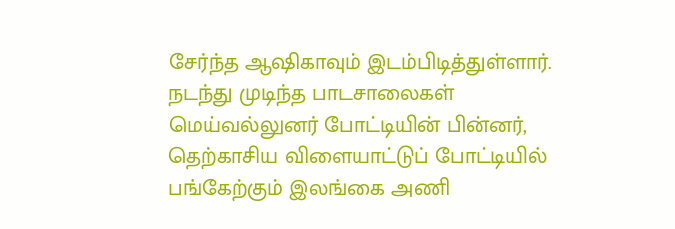சேர்ந்த ஆஷிகாவும் இடம்பிடித்துள்ளார்.
நடந்து முடிந்த பாடசாலைகள் மெய்வல்லுனர் போட்டியின் பின்னர், தெற்காசிய விளையாட்டுப் போட்டியில் பங்கேற்கும் இலங்கை அணி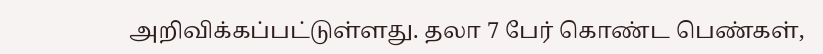அறிவிக்கப்பட்டுள்ளது. தலா 7 பேர் கொண்ட பெண்கள்,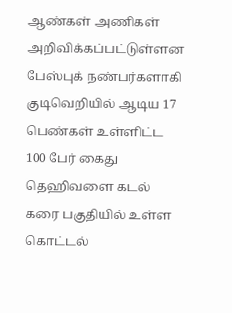ஆண்கள் அணிகள் அறிவிக்கப்பட்டுள்ளன
பேஸ்புக் நண்பர்களாகி குடிவெறியில் ஆடிய 17 பெண்கள் உள்ளிட்ட 100 பேர் கைது
தெஹிவளை கடல் கரை பகுதியில் உள்ள கொட்டல்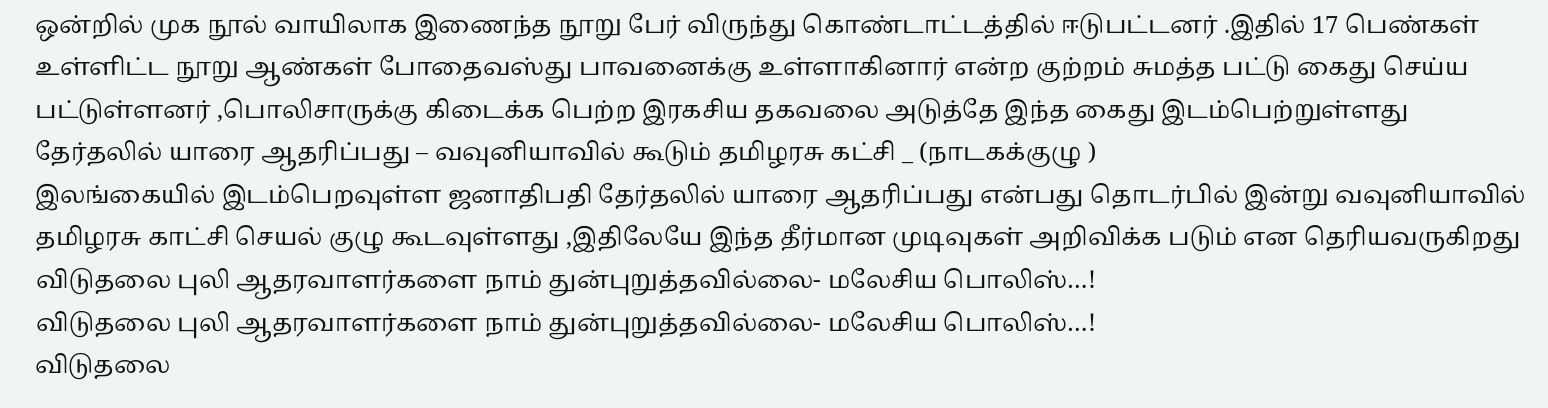ஒன்றில் முக நூல் வாயிலாக இணைந்த நூறு பேர் விருந்து கொண்டாட்டத்தில் ஈடுபட்டனர் .இதில் 17 பெண்கள் உள்ளிட்ட நூறு ஆண்கள் போதைவஸ்து பாவனைக்கு உள்ளாகினார் என்ற குற்றம் சுமத்த பட்டு கைது செய்ய பட்டுள்ளனர் ,பொலிசாருக்கு கிடைக்க பெற்ற இரகசிய தகவலை அடுத்தே இந்த கைது இடம்பெற்றுள்ளது
தேர்தலில் யாரை ஆதரிப்பது – வவுனியாவில் கூடும் தமிழரசு கட்சி _ (நாடகக்குழு )
இலங்கையில் இடம்பெறவுள்ள ஜனாதிபதி தேர்தலில் யாரை ஆதரிப்பது என்பது தொடர்பில் இன்று வவுனியாவில் தமிழரசு காட்சி செயல் குழு கூடவுள்ளது ,இதிலேயே இந்த தீர்மான முடிவுகள் அறிவிக்க படும் என தெரியவருகிறது
விடுதலை புலி ஆதரவாளர்களை நாம் துன்புறுத்தவில்லை- மலேசிய பொலிஸ்…!
விடுதலை புலி ஆதரவாளர்களை நாம் துன்புறுத்தவில்லை- மலேசிய பொலிஸ்…!
விடுதலை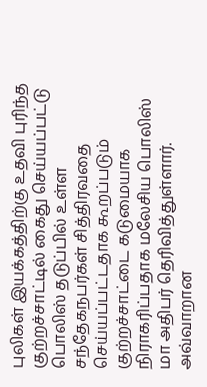புலிகள் இயக்கத்திற்கு உதவி புரிந்த குற்றச்சாட்டில் கைது செய்யப்பட்டு பொலிஸ் தடுப்பில் உள்ள சந்தேகநபர்கள் சித்திரவதை செய்யப்பட்டதாக கூறப்படும் குற்றச்சாட்டை கடுமையாக நிராகரிப்பதாக மலேசிய பொலிஸ் மா அதிபர் தெரிவித்துள்ளார்.
அவ்வாறான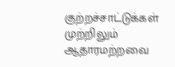குற்றச்சாட்டுக்கள் முற்றிலும் ஆதாரமற்றவை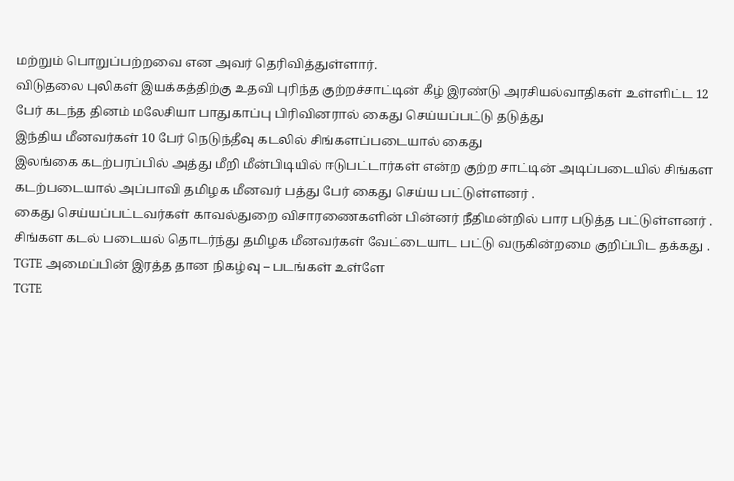மற்றும் பொறுப்பற்றவை என அவர் தெரிவித்துள்ளார்.
விடுதலை புலிகள் இயக்கத்திற்கு உதவி புரிந்த குற்றச்சாட்டின் கீழ் இரண்டு அரசியல்வாதிகள் உள்ளிட்ட 12 பேர் கடந்த தினம் மலேசியா பாதுகாப்பு பிரிவினரால் கைது செய்யப்பட்டு தடுத்து
இந்திய மீனவர்கள் 10 பேர் நெடுந்தீவு கடலில் சிங்களப்படையால் கைது
இலங்கை கடற்பரப்பில் அத்து மீறி மீன்பிடியில் ஈடுபட்டார்கள் என்ற குற்ற சாட்டின் அடிப்படையில் சிங்கள கடற்படையால் அப்பாவி தமிழக மீனவர் பத்து பேர் கைது செய்ய பட்டுள்ளனர் .
கைது செய்யப்பட்டவர்கள் காவல்துறை விசாரணைகளின் பின்னர் நீதிமன்றில் பார படுத்த பட்டுள்ளனர் .
சிங்கள கடல் படையல் தொடர்ந்து தமிழக மீனவர்கள் வேட்டையாட பட்டு வருகின்றமை குறிப்பிட தக்கது .
TGTE அமைப்பின் இரத்த தான நிகழ்வு – படங்கள் உள்ளே
TGTE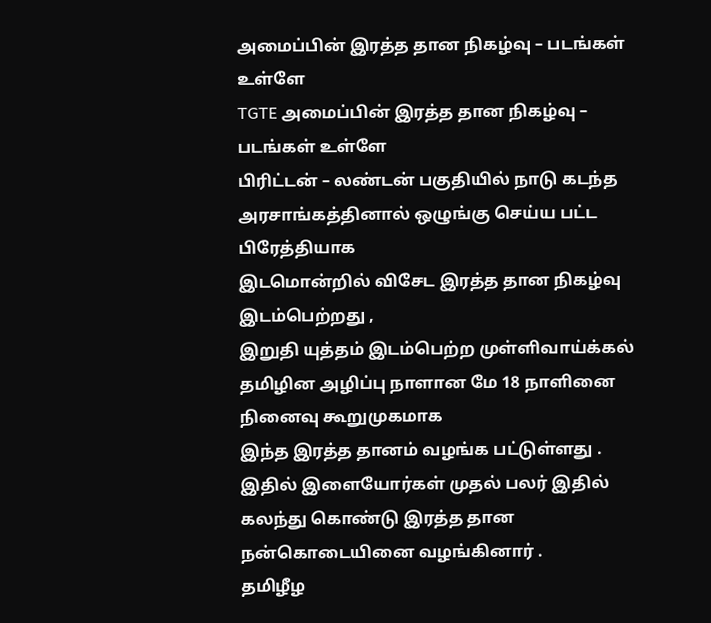அமைப்பின் இரத்த தான நிகழ்வு – படங்கள் உள்ளே
TGTE அமைப்பின் இரத்த தான நிகழ்வு – படங்கள் உள்ளே
பிரிட்டன் – லண்டன் பகுதியில் நாடு கடந்த அரசாங்கத்தினால் ஒழுங்கு செய்ய பட்ட பிரேத்தியாக
இடமொன்றில் விசேட இரத்த தான நிகழ்வு இடம்பெற்றது ,
இறுதி யுத்தம் இடம்பெற்ற முள்ளிவாய்க்கல் தமிழின அழிப்பு நாளான மே 18 நாளினை நினைவு கூறுமுகமாக
இந்த இரத்த தானம் வழங்க பட்டுள்ளது .
இதில் இளையோர்கள் முதல் பலர் இதில் கலந்து கொண்டு இரத்த தான நன்கொடையினை வழங்கினார் .
தமிழீழ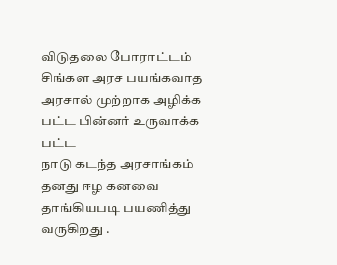விடுதலை போராட்டம் சிங்கள அரச பயங்கவாத அரசால் முற்றாக அழிக்க பட்ட பின்னர் உருவாக்க பட்ட
நாடு கடந்த அரசாங்கம் தனது ஈழ கனவை தாங்கியபடி பயணித்து வருகிறது .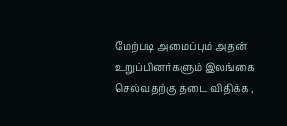மேற்படி அமைப்பும் அதன் உறுப்பினர்களும் இலங்கை செல்வதற்கு தடை விதிக்க ,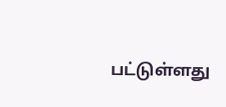பட்டுள்ளது